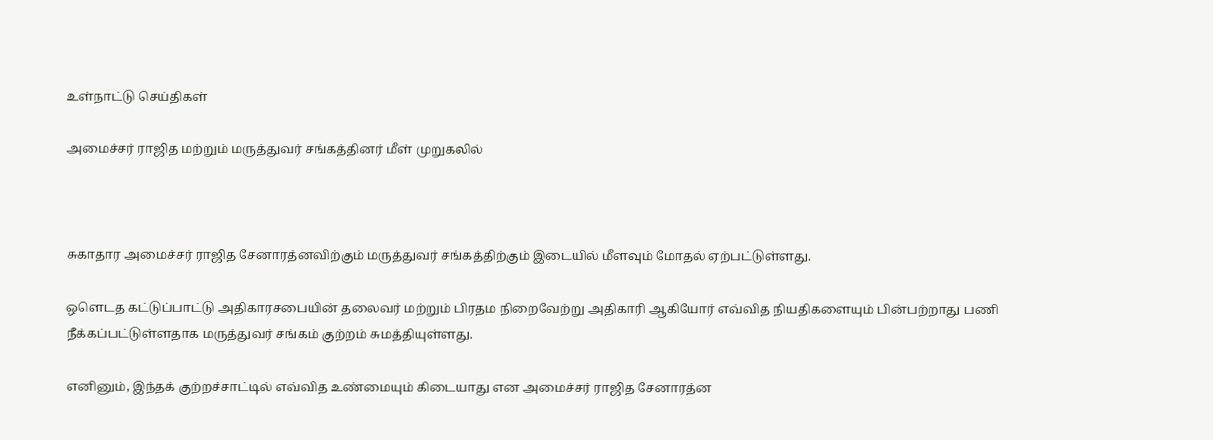உள்நாட்டு செய்திகள்

அமைச்சர் ராஜித மற்றும் மருத்துவர் சங்கத்தினர் மீள் முறுகலில்



சுகாதார அமைச்சர் ராஜித சேனாரத்னவிற்கும் மருத்துவர் சங்கத்திற்கும் இடையில் மீளவும் மோதல் ஏற்பட்டுள்ளது.

ஒளெடத கட்டுப்பாட்டு அதிகாரசபையின் தலைவர் மற்றும் பிரதம நிறைவேற்று அதிகாரி ஆகியோர் எவ்வித நியதிகளையும் பின்பற்றாது பணி நீக்கப்பட்டுள்ளதாக மருத்துவர் சங்கம் குற்றம் சுமத்தியுள்ளது.

எனினும், இந்தக் குற்றச்சாட்டில் எவ்வித உண்மையும் கிடையாது என அமைச்சர் ராஜித சேனாரத்ன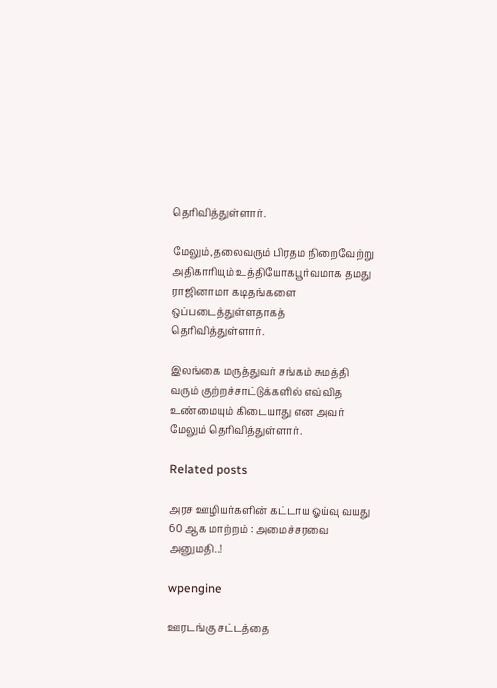தெரிவித்துள்ளார்.

மேலும்,தலைவரும் பிரதம நிறைவேற்று அதிகாரியும் உத்தியோகபூர்வமாக தமது ராஜினாமா கடிதங்களை ஒப்படைத்துள்ளதாகத் தெரிவித்துள்ளார்.

இலங்கை மருத்துவர் சங்கம் சுமத்தி வரும் குற்றச்சாட்டுக்களில் எவ்வித உண்மையும் கிடையாது என அவர் மேலும் தெரிவித்துள்ளார்.

Related posts

அரச ஊழியர்களின் கட்டாய ஓய்வு வயது 60 ஆக மாற்றம் : அமைச்சரவை அனுமதி..!

wpengine

ஊரடங்கு சட்டத்தை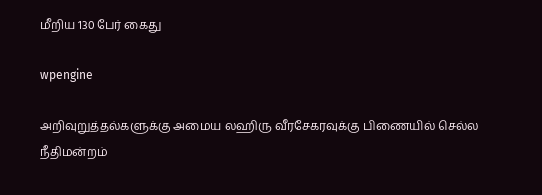மீறிய 130 பேர் கைது

wpengine

அறிவுறுத்தல்களுக்கு அமைய லஹிரு வீரசேகரவுக்கு பிணையில் செல்ல நீதிமன்றம்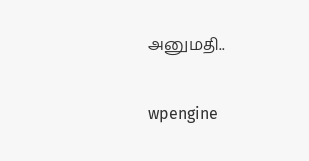அனுமதி..

wpengine